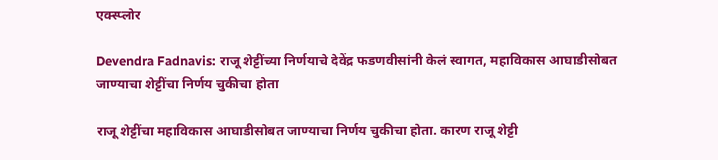एक्स्प्लोर

Devendra Fadnavis: राजू शेट्टींच्या निर्णयाचे देवेंद्र फडणवीसांनी केलं स्वागत, महाविकास आघाडीसोबत जाण्याचा शेट्टींचा निर्णय चुकीचा होता

राजू शेट्टींचा महाविकास आघाडीसोबत जाण्याचा निर्णय चुकीचा होता. कारण राजू शेट्टी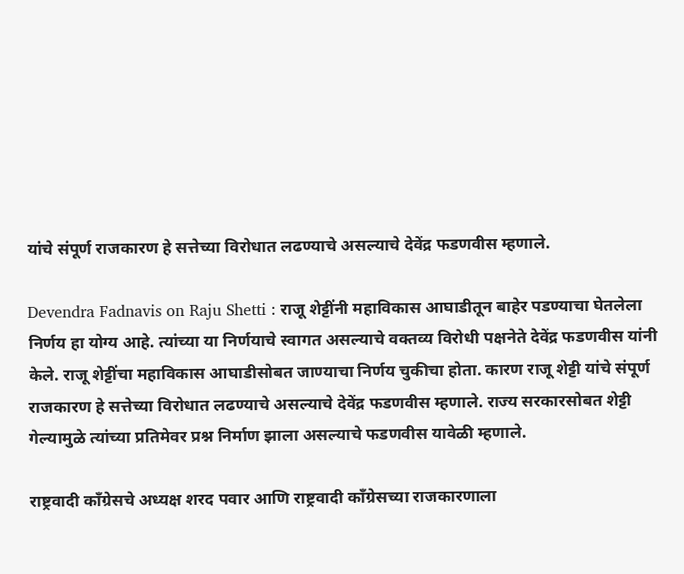यांचे संपूर्ण राजकारण हे सत्तेच्या विरोधात लढण्याचे असल्याचे देवेंद्र फडणवीस म्हणाले.

Devendra Fadnavis on Raju Shetti : राजू शेट्टींनी महाविकास आघाडीतून बाहेर पडण्याचा घेतलेला निर्णय हा योग्य आहे. त्यांच्या या निर्णयाचे स्वागत असल्याचे वक्तव्य विरोधी पक्षनेते देवेंद्र फडणवीस यांनी केले. राजू शेट्टींचा महाविकास आघाडीसोबत जाण्याचा निर्णय चुकीचा होता. कारण राजू शेट्टी यांचे संपूर्ण राजकारण हे सत्तेच्या विरोधात लढण्याचे असल्याचे देवेंद्र फडणवीस म्हणाले. राज्य सरकारसोबत शेट्टी गेल्यामुळे त्यांच्या प्रतिमेवर प्रश्न निर्माण झाला असल्याचे फडणवीस यावेळी म्हणाले.

राष्ट्रवादी काँग्रेसचे अध्यक्ष शरद पवार आणि राष्ट्रवादी काँग्रेसच्या राजकारणाला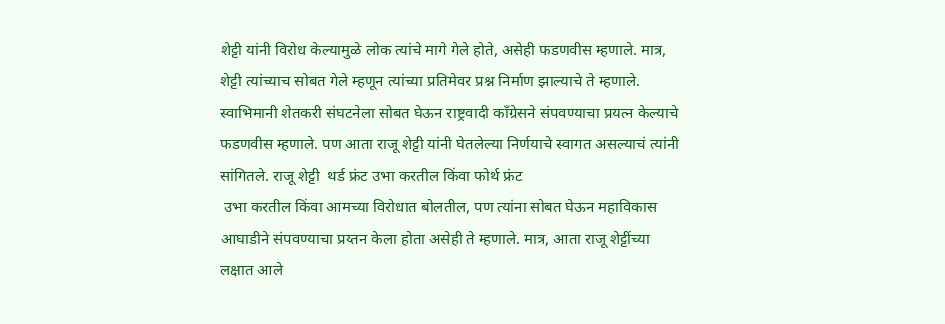शेट्टी यांनी विरोध केल्यामुळे लोक त्यांचे मागे गेले होते, असेही फडणवीस म्हणाले. मात्र, शेट्टी त्यांच्याच सोबत गेले म्हणून त्यांच्या प्रतिमेवर प्रश्न निर्माण झाल्याचे ते म्हणाले. स्वाभिमानी शेतकरी संघटनेला सोबत घेऊन राष्ट्रवादी काँग्रेसने संपवण्याचा प्रयत्न केल्याचे फडणवीस म्हणाले. पण आता राजू शेट्टी यांनी घेतलेल्या निर्णयाचे स्वागत असल्याचं त्यांनी सांगितले. राजू शेट्टी  थर्ड फ्रंट उभा करतील किंवा फोर्थ फ्रंट
 उभा करतील किंवा आमच्या विरोधात बोलतील, पण त्यांना सोबत घेऊन महाविकास आघाडीने संपवण्याचा प्रय्तन केला होता असेही ते म्हणाले. मात्र, आता राजू शेट्टींच्या लक्षात आले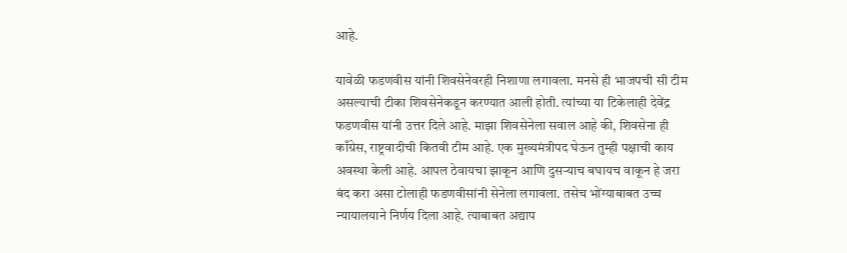आहे.

यावेळी फडणवीस यांनी शिवसेनेवरही निशाणा लगावला. मनसे ही भाजपची सी टीम असल्याची टीका शिवसेनेकडून करण्यात आली होती. त्यांच्या या टिकेलाही देवेंद्र फडणवीस यांनी उत्तर दिले आहे. माझा शिवसेनेला सवाल आहे की, शिवसेना ही काँग्रेस, राष्ट्रवादीची कितवी टीम आहे. एक मुख्यमंत्रीपद घेऊन तुम्ही पक्षाची काय अवस्था केली आहे. आपल ठेवायचा झाकून आणि दुसऱ्याच बघायच वाकून हे जरा बंद करा असा टोलाही फडणवीसांनी सेनेला लगावला. तसेच भोंग्याबाबत उच्च न्यायालयाने निर्णय दिला आहे. त्याबाबत अद्याप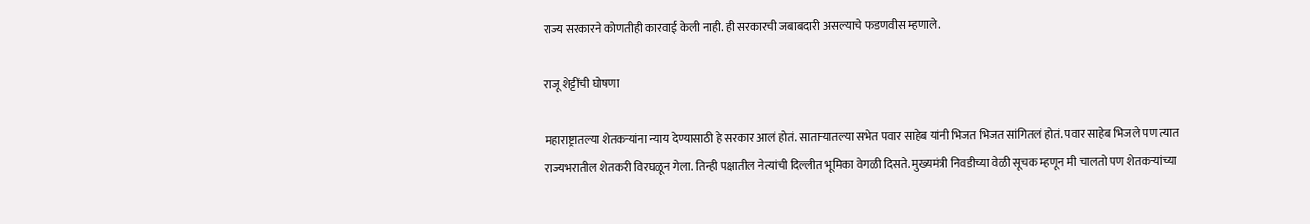राज्य सरकारने कोणतीही कारवाई केली नाही. ही सरकारची जबाबदारी असल्याचे फडणवीस म्हणाले.

राजू शेट्टींची घोषणा

महाराष्ट्रातल्या शेतकऱ्यांना न्याय देण्यासाठी हे सरकार आलं होतं. साताऱ्यातल्या सभेत पवार साहेब यांनी भिजत भिजत सांगितलं होतं. पवार साहेब भिजले पण त्यात राज्यभरातील शेतकरी विरघळून गेला. तिन्ही पक्षातील नेत्यांची दिल्लीत भूमिका वेगळी दिसते. मुख्यमंत्री निवडीच्या वेळी सूचक म्हणून मी चालतो पण शेतकऱ्यांच्या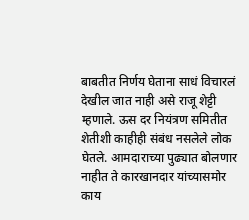बाबतीत निर्णय घेताना साधं विचारलं देखील जात नाही असे राजू शेट्टी म्हणाले. ऊस दर नियंत्रण समितीत शेतीशी काहीही संबंध नसलेले लोक घेतले. आमदाराच्या पुढ्यात बोलणार नाहीत ते कारखानदार यांच्यासमोर काय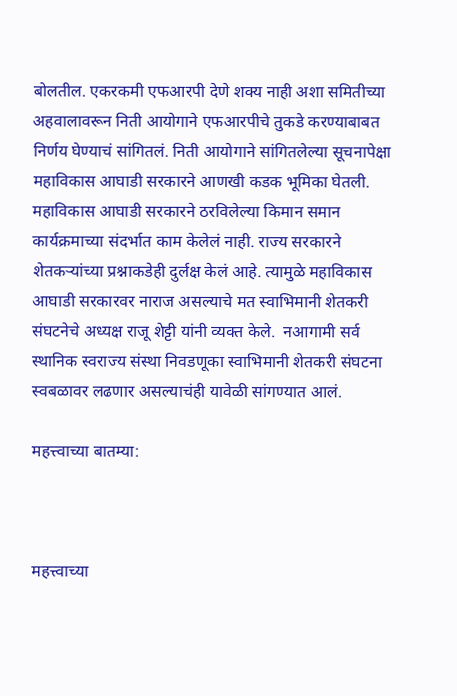बोलतील. एकरकमी एफआरपी देणे शक्य नाही अशा समितीच्या अहवालावरून निती आयोगाने एफआरपीचे तुकडे करण्याबाबत निर्णय घेण्याचं सांगितलं. निती आयोगाने सांगितलेल्या सूचनापेक्षा महाविकास आघाडी सरकारने आणखी कडक भूमिका घेतली. महाविकास आघाडी सरकारने ठरविलेल्या किमान समान कार्यक्रमाच्या संदर्भात काम केलेलं नाही. राज्य सरकारने शेतकऱ्यांच्या प्रश्नाकडेही दुर्लक्ष केलं आहे. त्यामुळे महाविकास आघाडी सरकारवर नाराज असल्याचे मत स्वाभिमानी शेतकरी संघटनेचे अध्यक्ष राजू शेट्टी यांनी व्यक्त केले.  नआगामी सर्व स्थानिक स्वराज्य संस्था निवडणूका स्वाभिमानी शेतकरी संघटना स्वबळावर लढणार असल्याचंही यावेळी सांगण्यात आलं.

महत्त्वाच्या बातम्या:



महत्त्वाच्या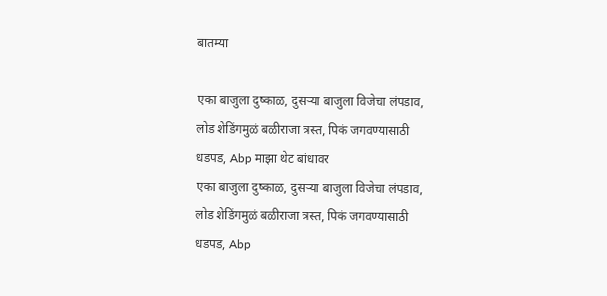बातम्या

एका बाजुला दुष्काळ, दुसऱ्या बाजुला विजेचा लंपडाव, लोड शेडिंगमुळं बळीराजा त्रस्त, पिकं जगवण्यासाठी धडपड, Abp माझा थेट बांधावर
एका बाजुला दुष्काळ, दुसऱ्या बाजुला विजेचा लंपडाव, लोड शेडिंगमुळं बळीराजा त्रस्त, पिकं जगवण्यासाठी धडपड, Abp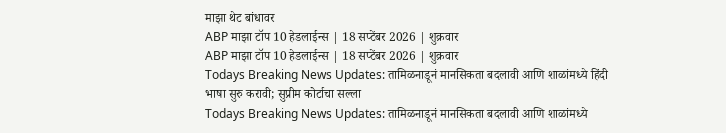माझा थेट बांधावर
ABP माझा टॉप 10 हेडलाईन्स | 18 सप्टेंबर 2026 | शुक्रवार
ABP माझा टॉप 10 हेडलाईन्स | 18 सप्टेंबर 2026 | शुक्रवार
Todays Breaking News Updates: तामिळनाडूनं मानसिकता बदलावी आणि शाळांमध्ये हिंदी भाषा सुरु करावी; सुप्रीम कोर्टाचा सल्ला
Todays Breaking News Updates: तामिळनाडूनं मानसिकता बदलावी आणि शाळांमध्ये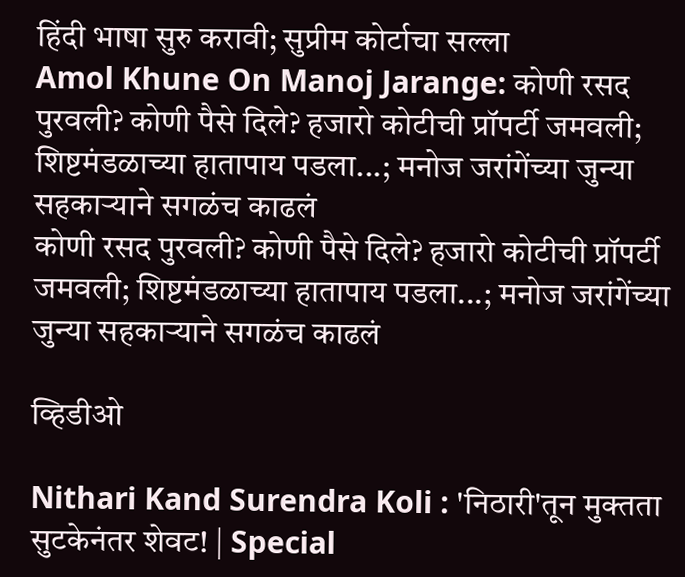हिंदी भाषा सुरु करावी; सुप्रीम कोर्टाचा सल्ला
Amol Khune On Manoj Jarange: कोणी रसद पुरवली? कोणी पैसे दिले? हजारो कोटीची प्रॉपर्टी जमवली; शिष्टमंडळाच्या हातापाय पडला...; मनोज जरांगेंच्या जुन्या सहकाऱ्याने सगळंच काढलं
कोणी रसद पुरवली? कोणी पैसे दिले? हजारो कोटीची प्रॉपर्टी जमवली; शिष्टमंडळाच्या हातापाय पडला...; मनोज जरांगेंच्या जुन्या सहकाऱ्याने सगळंच काढलं

व्हिडीओ

Nithari Kand Surendra Koli : 'निठारी'तून मुक्तता सुटकेनंतर शेवट! | Special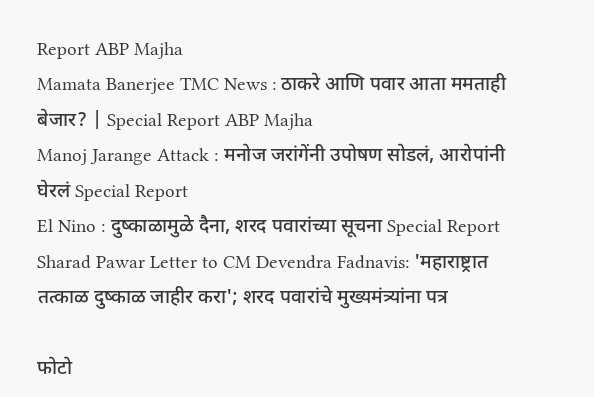Report ABP Majha
Mamata Banerjee TMC News : ठाकरे आणि पवार आता ममताही बेजार? | Special Report ABP Majha
Manoj Jarange Attack : मनोज जरांगेंनी उपोषण सोडलं, आरोपांनी घेरलं Special Report
El Nino : दुष्काळामुळे दैना, शरद पवारांच्या सूचना Special Report
Sharad Pawar Letter to CM Devendra Fadnavis: 'महाराष्ट्रात तत्काळ दुष्काळ जाहीर करा'; शरद पवारांचे मुख्यमंत्र्यांना पत्र

फोटो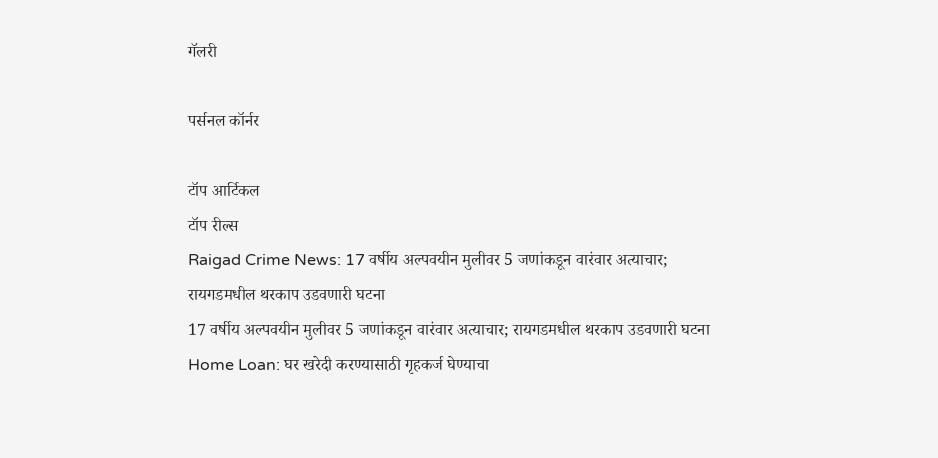गॅलरी

पर्सनल कॉर्नर

टॉप आर्टिकल
टॉप रील्स
Raigad Crime News: 17 वर्षीय अल्पवयीन मुलीवर 5 जणांकडून वारंवार अत्याचार; रायगडमधील थरकाप उडवणारी घटना
17 वर्षीय अल्पवयीन मुलीवर 5 जणांकडून वारंवार अत्याचार; रायगडमधील थरकाप उडवणारी घटना
Home Loan: घर खरेदी करण्यासाठी गृहकर्ज घेण्याचा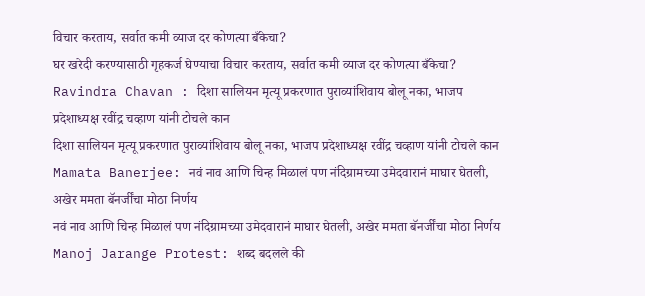विचार करताय, सर्वात कमी व्याज दर कोणत्या बँकेचा?
घर खरेदी करण्यासाठी गृहकर्ज घेण्याचा विचार करताय, सर्वात कमी व्याज दर कोणत्या बँकेचा?
Ravindra Chavan : दिशा सालियन मृत्यू प्रकरणात पुराव्यांशिवाय बोलू नका, भाजप प्रदेशाध्यक्ष रवींद्र चव्हाण यांनी टोचले कान
दिशा सालियन मृत्यू प्रकरणात पुराव्यांशिवाय बोलू नका, भाजप प्रदेशाध्यक्ष रवींद्र चव्हाण यांनी टोचले कान
Mamata Banerjee: नवं नाव आणि चिन्ह मिळालं पण नंदिग्रामच्या उमेदवारानं माघार घेतली, अखेर ममता बॅनर्जींचा मोठा निर्णय
नवं नाव आणि चिन्ह मिळालं पण नंदिग्रामच्या उमेदवारानं माघार घेतली, अखेर ममता बॅनर्जींचा मोठा निर्णय
Manoj Jarange Protest: शब्द बदलले की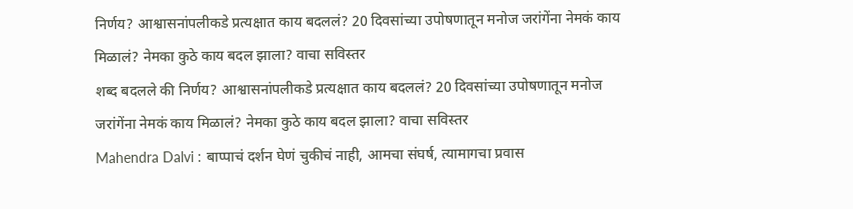निर्णय? आश्वासनांपलीकडे प्रत्यक्षात काय बदललं? 20 दिवसांच्या उपोषणातून मनोज जरांगेंना नेमकं काय मिळालं? नेमका कुठे काय बदल झाला? वाचा सविस्तर
शब्द बदलले की निर्णय? आश्वासनांपलीकडे प्रत्यक्षात काय बदललं? 20 दिवसांच्या उपोषणातून मनोज जरांगेंना नेमकं काय मिळालं? नेमका कुठे काय बदल झाला? वाचा सविस्तर
Mahendra Dalvi : बाप्पाचं दर्शन घेणं चुकीचं नाही, आमचा संघर्ष, त्यामागचा प्रवास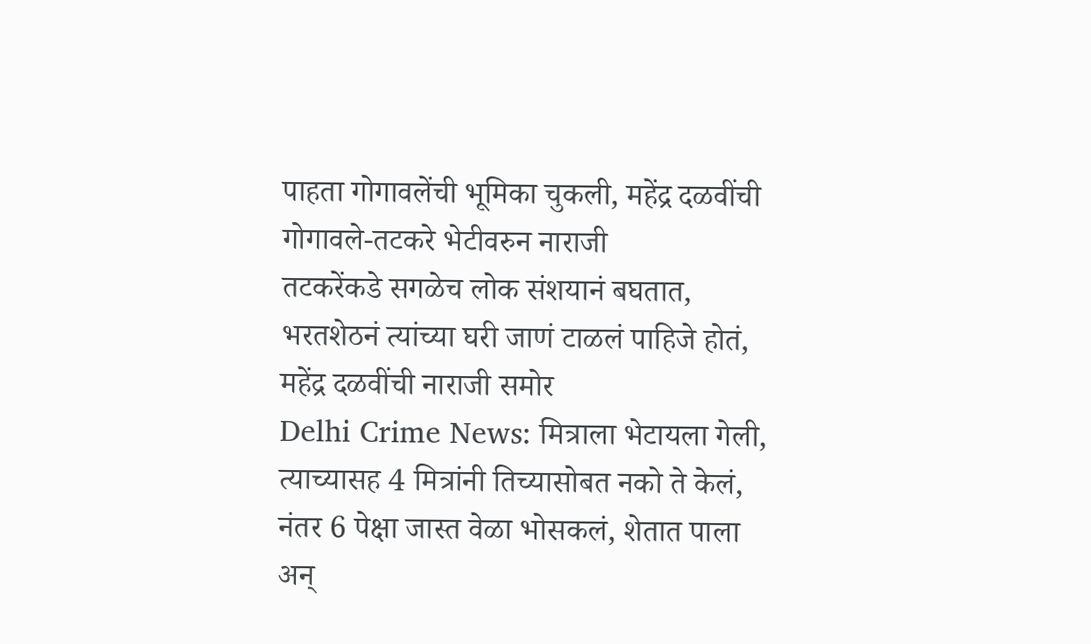पाहता गोगावलेंची भूमिका चुकली, महेंद्र दळवींची गोगावले-तटकरे भेटीवरुन नाराजी
तटकरेंकडे सगळेच लोक संशयानं बघतात, भरतशेठनं त्यांच्या घरी जाणं टाळलं पाहिजे होतं, महेंद्र दळवींची नाराजी समोर
Delhi Crime News: मित्राला भेटायला गेली, त्याच्यासह 4 मित्रांनी तिच्यासोबत नको ते केलं, नंतर 6 पेक्षा जास्त वेळा भोसकलं, शेतात पाला अन्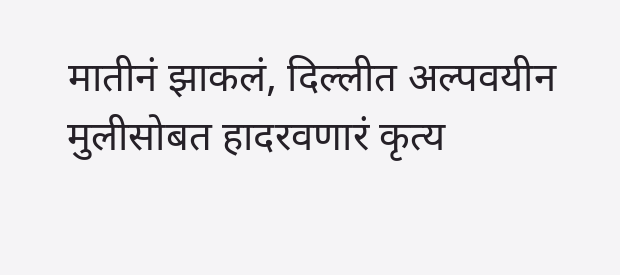मातीनं झाकलं, दिल्लीत अल्पवयीन मुलीसोबत हादरवणारं कृत्य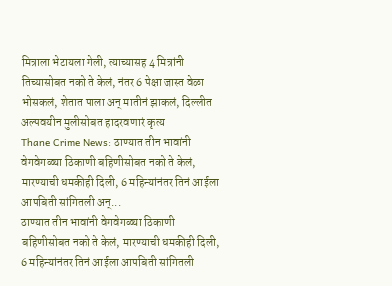मित्राला भेटायला गेली, त्याच्यासह 4 मित्रांनी तिच्यासोबत नको ते केलं, नंतर 6 पेक्षा जास्त वेळा भोसकलं, शेतात पाला अन् मातीनं झाकलं, दिल्लीत अल्पवयीन मुलीसोबत हादरवणारं कृत्य
Thane Crime News: ठाण्यात तीन भावांनी वेगवेगळ्या ठिकाणी बहिणीसोबत नको ते केलं, मारण्याची धमकीही दिली, 6 महिन्यांनंतर तिनं आईला आपबिती सांगितली अन्...
ठाण्यात तीन भावांनी वेगवेगळ्या ठिकाणी बहिणीसोबत नको ते केलं, मारण्याची धमकीही दिली, 6 महिन्यांनंतर तिनं आईला आपबिती सांगितली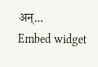अन्...
Embed widget